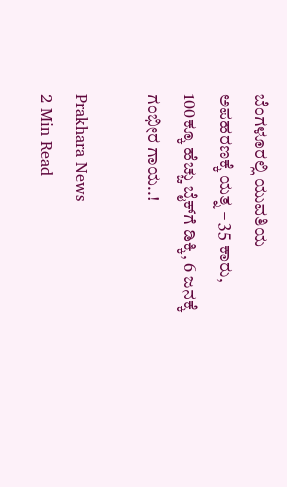ಬೆಂಗಳೂರಲ್ಲಿ ಯುವತಿಯ ಅಪಹರಣಕ್ಕೆ ಯತ್ನ – 35 ಕಾರು, 100ಕ್ಕೂ ಹೆಚ್ಚು ಬೈಕ್‌ಗೆ ಡಿಕ್ಕಿ, 6 ಜನಕ್ಕೆ ಗಂಭೀರ ಗಾಯ..!

Prakhara News
2 Min Read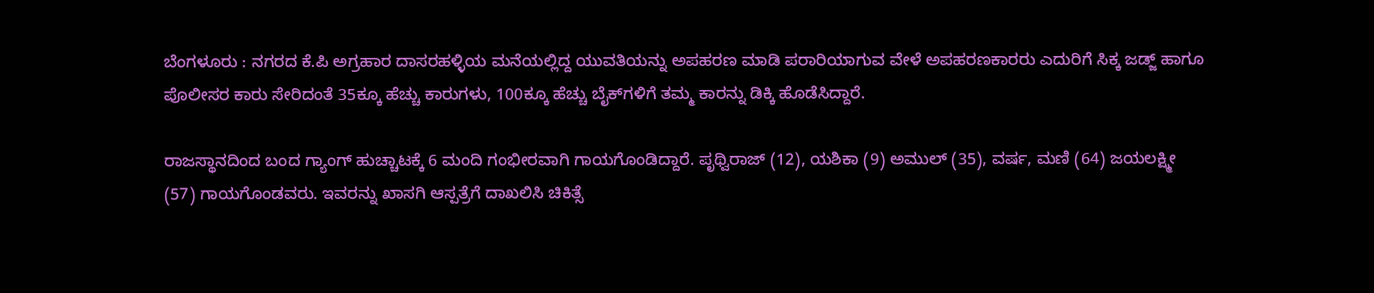ಬೆಂಗಳೂರು : ನಗರದ ಕೆ.ಪಿ ಅಗ್ರಹಾರ ದಾಸರಹಳ್ಳಿಯ ಮನೆಯಲ್ಲಿದ್ದ ಯುವತಿಯನ್ನು ಅಪಹರಣ ಮಾಡಿ ಪರಾರಿಯಾಗುವ ವೇಳೆ ಅಪಹರಣಕಾರರು ಎದುರಿಗೆ ಸಿಕ್ಕ ಜಡ್ಜ್‌ ಹಾಗೂ ಪೊಲೀಸರ ಕಾರು ಸೇರಿದಂತೆ 35ಕ್ಕೂ ಹೆಚ್ಚು ಕಾರುಗಳು, 100ಕ್ಕೂ ಹೆಚ್ಚು ಬೈಕ್‌ಗಳಿಗೆ ತಮ್ಮ ಕಾರನ್ನು ಡಿಕ್ಕಿ ಹೊಡೆಸಿದ್ದಾರೆ.

ರಾಜಸ್ಥಾನದಿಂದ ಬಂದ ಗ್ಯಾಂಗ್‌ ಹುಚ್ಚಾಟಕ್ಕೆ 6 ಮಂದಿ ಗಂಭೀರವಾಗಿ ಗಾಯಗೊಂಡಿದ್ದಾರೆ. ಪೃಥ್ವಿರಾಜ್ (12), ಯಶಿಕಾ (9) ಅಮುಲ್ (35), ವರ್ಷ, ಮಣಿ (64) ಜಯಲಕ್ಷ್ಮೀ (57) ಗಾಯಗೊಂಡವರು. ಇವರನ್ನು ಖಾಸಗಿ ಆಸ್ಪತ್ರೆಗೆ ದಾಖಲಿಸಿ ಚಿಕಿತ್ಸೆ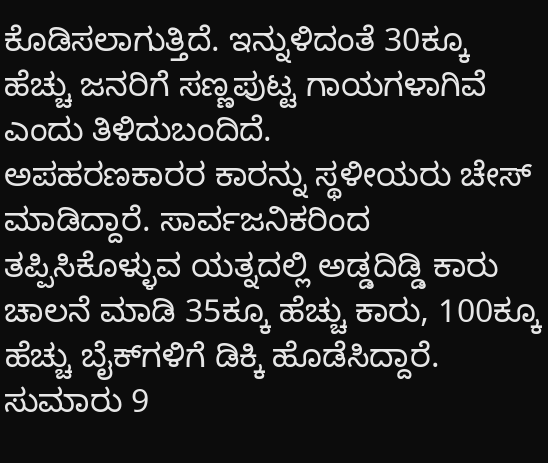ಕೊಡಿಸಲಾಗುತ್ತಿದೆ. ಇನ್ನುಳಿದಂತೆ 30ಕ್ಕೂ ಹೆಚ್ಚು ಜನರಿಗೆ ಸಣ್ಣಪುಟ್ಟ ಗಾಯಗಳಾಗಿವೆ ಎಂದು ತಿಳಿದುಬಂದಿದೆ.
ಅಪಹರಣಕಾರರ ಕಾರನ್ನು ಸ್ಥಳೀಯರು ಚೇಸ್ ಮಾಡಿದ್ದಾರೆ. ಸಾರ್ವಜನಿಕರಿಂದ ತಪ್ಪಿಸಿಕೊಳ್ಳುವ ಯತ್ನದಲ್ಲಿ ಅಡ್ಡದಿಡ್ಡಿ ಕಾರು ಚಾಲನೆ ಮಾಡಿ 35ಕ್ಕೂ ಹೆಚ್ಚು ಕಾರು, 100ಕ್ಕೂ ಹೆಚ್ಚು ಬೈಕ್‌ಗಳಿಗೆ ಡಿಕ್ಕಿ ಹೊಡೆಸಿದ್ದಾರೆ. ಸುಮಾರು 9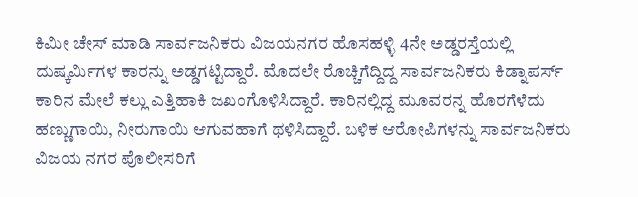ಕಿಮೀ ಚೇಸ್ ಮಾಡಿ ಸಾರ್ವಜನಿಕರು ವಿಜಯನಗರ ಹೊಸಹಳ್ಳಿ 4ನೇ ಅಡ್ಡರಸ್ತೆಯಲ್ಲಿ ದುಷ್ಕರ್ಮಿಗಳ ಕಾರನ್ನು ಅಡ್ಡಗಟ್ಟಿದ್ದಾರೆ. ಮೊದಲೇ ರೊಚ್ಚಿಗೆದ್ದಿದ್ದ ಸಾರ್ವಜನಿಕರು ಕಿಡ್ನಾಪರ್ಸ್ ಕಾರಿನ ಮೇಲೆ ಕಲ್ಲು ಎತ್ತಿಹಾಕಿ ಜಖಂಗೊಳಿಸಿದ್ದಾರೆ. ಕಾರಿನಲ್ಲಿದ್ದ ಮೂವರನ್ನ ಹೊರಗೆಳೆದು ಹಣ್ಣುಗಾಯಿ, ನೀರುಗಾಯಿ ಆಗುವಹಾಗೆ ಥಳಿಸಿದ್ದಾರೆ. ಬಳಿಕ ಆರೋಪಿಗಳನ್ನು ಸಾರ್ವಜನಿಕರು ವಿಜಯ ನಗರ ಪೊಲೀಸರಿಗೆ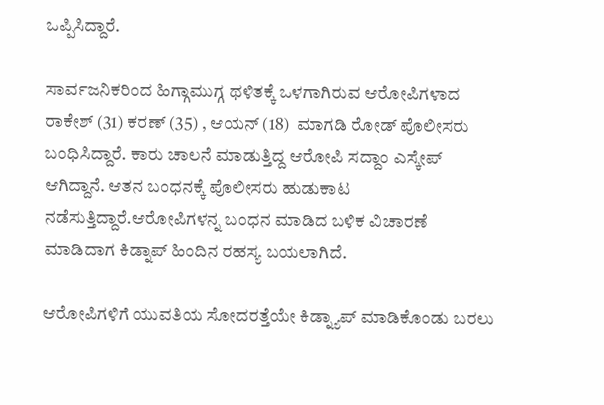ಒಪ್ಪಿಸಿದ್ದಾರೆ.

ಸಾರ್ವಜನಿಕರಿಂದ ಹಿಗ್ಗಾಮುಗ್ಗ ಥಳಿತಕ್ಕೆ ಒಳಗಾಗಿರುವ ಆರೋಪಿಗಳಾದ ರಾಕೇಶ್ (31) ಕರಣ್ (35) , ಆಯನ್ (18)  ಮಾಗಡಿ ರೋಡ್ ಪೊಲೀಸರು ಬಂಧಿಸಿದ್ದಾರೆ. ಕಾರು ಚಾಲನೆ ಮಾಡುತ್ತಿದ್ದ ಆರೋಪಿ ಸದ್ದಾಂ ಎಸ್ಕೇಪ್ ಆಗಿದ್ದಾನೆ. ಆತನ ಬಂಧನಕ್ಕೆ ಪೊಲೀಸರು ಹುಡುಕಾಟ ನಡೆಸುತ್ತಿದ್ದಾರೆ.ಆರೋಪಿಗಳನ್ನ ಬಂಧನ ಮಾಡಿದ ಬಳಿಕ ವಿಚಾರಣೆ ಮಾಡಿದಾಗ ಕಿಡ್ನಾಪ್ ಹಿಂದಿನ ರಹಸ್ಯ ಬಯಲಾಗಿದೆ.

ಆರೋಪಿಗಳಿಗೆ ಯುವತಿಯ ಸೋದರತ್ತೆಯೇ ಕಿಡ್ನ್ಯಾಪ್‌ ಮಾಡಿಕೊಂಡು ಬರಲು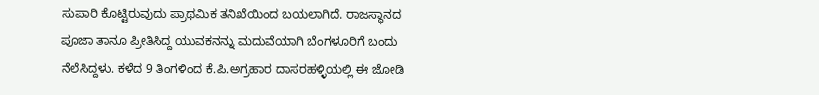ಸುಪಾರಿ ಕೊಟ್ಟಿರುವುದು ಪ್ರಾಥಮಿಕ ತನಿಖೆಯಿಂದ ಬಯಲಾಗಿದೆ. ರಾಜಸ್ಥಾನದ ಪೂಜಾ ತಾನೂ ಪ್ರೀತಿಸಿದ್ದ ಯುವಕನನ್ನು ಮದುವೆಯಾಗಿ ಬೆಂಗಳೂರಿಗೆ ಬಂದು ನೆಲೆಸಿದ್ದಳು. ಕಳೆದ 9 ತಿಂಗಳಿಂದ ಕೆ.ಪಿ.ಅಗ್ರಹಾರ ದಾಸರಹಳ್ಳಿಯಲ್ಲಿ ಈ ಜೋಡಿ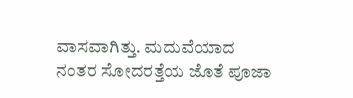ವಾಸವಾಗಿತ್ತು. ಮದುವೆಯಾದ ನಂತರ ಸೋದರತ್ತೆಯ ಜೊತೆ ಪೂಜಾ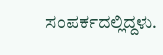ಸಂಪರ್ಕದಲ್ಲಿದ್ದಳು.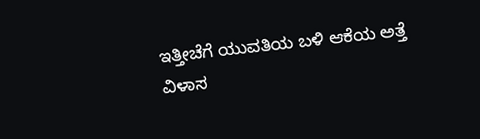ಇತ್ತೀಚೆಗೆ ಯುವತಿಯ ಬಳಿ ಆಕೆಯ ಅತ್ತೆ ವಿಳಾಸ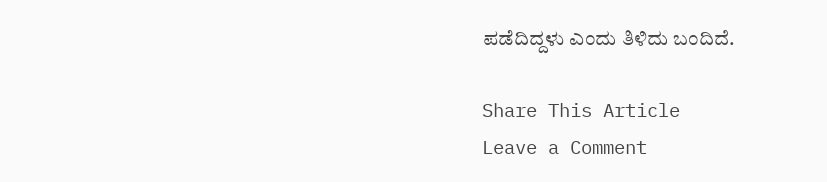ಪಡೆದಿದ್ದಳು ಎಂದು ತಿಳಿದು ಬಂದಿದೆ.

Share This Article
Leave a Comment